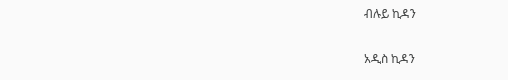ብሉይ ኪዳን

አዲስ ኪዳን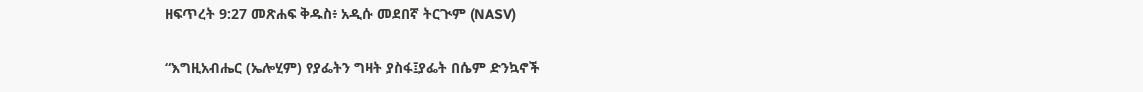ዘፍጥረት 9:27 መጽሐፍ ቅዱስ፥ አዲሱ መደበኛ ትርጒም (NASV)

“እግዚአብሔር (ኤሎሂም) የያፌትን ግዛት ያስፋ፤ያፌት በሴም ድንኳኖች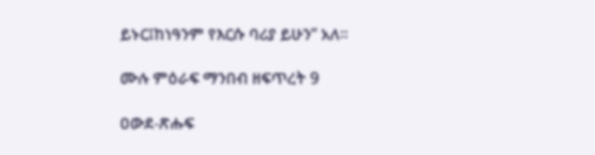ይኑር፤ከነዓንም የእርሱ ባሪያ ይሁን” አለ።

ሙሉ ምዕራፍ ማንበብ ዘፍጥረት 9

ዐውደ-ጽሑፍ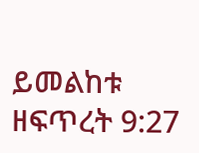ይመልከቱ ዘፍጥረት 9:27